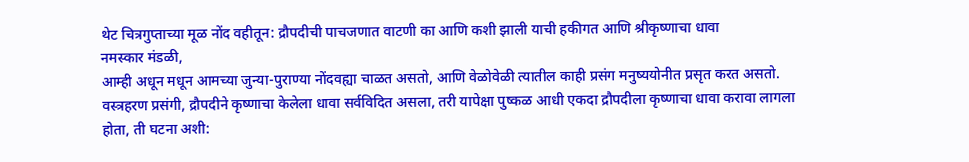थेट चित्रगुप्ताच्या मूळ नोंद वहीतून: द्रौपदीची पाचजणात वाटणी का आणि कशी झाली याची हकीगत आणि श्रीकृष्णाचा धावा
नमस्कार मंडळी,
आम्ही अधून मधून आमच्या जुन्या-पुराण्या नोंदवह्या चाळत असतो, आणि वेळोवेळी त्यातील काही प्रसंग मनुष्ययोनीत प्रसृत करत असतो. वस्त्रहरण प्रसंगी, द्रौपदीने कृष्णाचा केलेला धावा सर्वविदित असला, तरी यापेक्षा पुष्कळ आधी एकदा द्रौपदीला कृष्णाचा धावा करावा लागला होता, ती घटना अशी: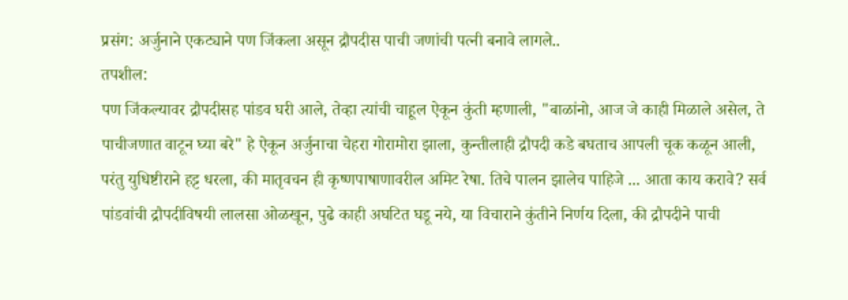प्रसंग: अर्जुनाने एकट्याने पण जिंकला असून द्रौपदीस पाची जणांची पत्नी बनावे लागले..
तपशील:
पण जिंकल्यावर द्रौपदीसह पांडव घरी आले, तेव्हा त्यांची चाहूल ऐकून कुंती म्हणाली, "बाळांनो, आज जे काही मिळाले असेल, ते पाचीजणात वाटून घ्या बरे" हे ऐकून अर्जुनाचा चेहरा गोरामोरा झाला, कुन्तीलाही द्रौपदी कडे बघताच आपली चूक कळून आली, परंतु युधिष्टीराने हट्ट धरला, की मातृवचन ही कृष्णपाषाणावरील अमिट रेषा. तिचे पालन झालेच पाहिजे ... आता काय करावे? सर्व पांडवांची द्रौपदीविषयी लालसा ओळखून, पुढे काही अघटित घडू नये, या विचाराने कुंतीने निर्णय दिला, की द्रौपदीने पाची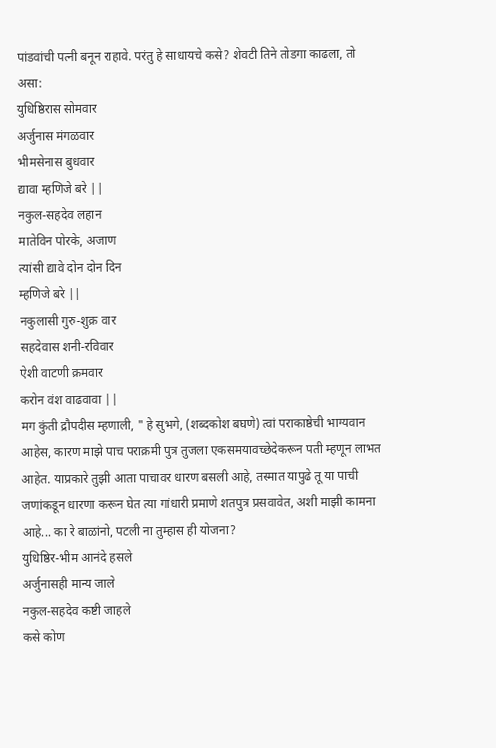पांडवांची पत्नी बनून राहावे. परंतु हे साधायचे कसे? शेवटी तिने तोडगा काढला, तो असा:
युधिष्ठिरास सोमवार
अर्जुनास मंगळवार
भीमसेनास बुधवार
द्यावा म्हणिजे बरे ||
नकुल-सहदेव लहान
मातेविन पोरके, अजाण
त्यांसी द्यावे दोन दोन दिन
म्हणिजे बरे ||
नकुलासी गुरु-शुक्र वार
सहदेवास शनी-रविवार
ऐशी वाटणी क्रमवार
करोन वंश वाढवावा ||
मग कुंती द्रौपदीस म्हणाली, " हे सुभगे, (शब्दकोश बघणे) त्वां पराकाष्ठेची भाग्यवान आहेस, कारण माझे पाच पराक्रमी पुत्र तुजला एकसमयावच्छेदेकरून पती म्हणून लाभत आहेत. याप्रकारे तुझी आता पाचावर धारण बसली आहे, तस्मात यापुढे तू या पाची जणांकडून धारणा करून घेत त्या गांधारी प्रमाणे शतपुत्र प्रसवावेत, अशी माझी कामना आहे... का रे बाळांनो, पटली ना तुम्हास ही योजना?
युधिष्ठिर-भीम आनंदे हसले
अर्जुनासही मान्य जाले
नकुल-सहदेव कष्टी जाहले
कसे कोण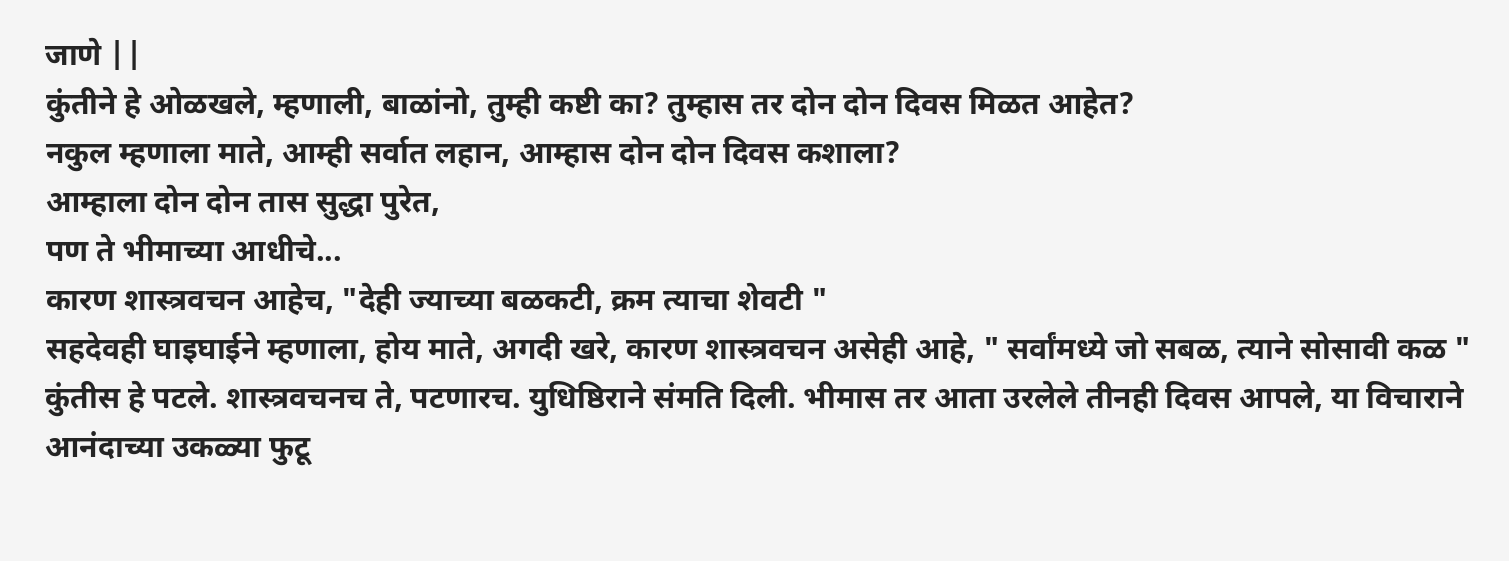जाणे ||
कुंतीने हे ओळखले, म्हणाली, बाळांनो, तुम्ही कष्टी का? तुम्हास तर दोन दोन दिवस मिळत आहेत?
नकुल म्हणाला माते, आम्ही सर्वात लहान, आम्हास दोन दोन दिवस कशाला?
आम्हाला दोन दोन तास सुद्धा पुरेत,
पण ते भीमाच्या आधीचे...
कारण शास्त्रवचन आहेच, "देही ज्याच्या बळकटी, क्रम त्याचा शेवटी "
सहदेवही घाइघाईने म्हणाला, होय माते, अगदी खरे, कारण शास्त्रवचन असेही आहे, " सर्वांमध्ये जो सबळ, त्याने सोसावी कळ "
कुंतीस हे पटले. शास्त्रवचनच ते, पटणारच. युधिष्ठिराने संमति दिली. भीमास तर आता उरलेले तीनही दिवस आपले, या विचाराने आनंदाच्या उकळ्या फुटू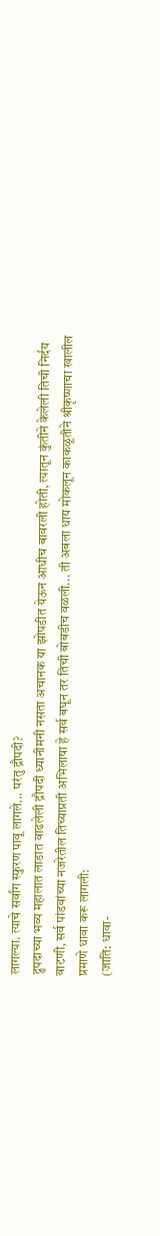लागल्या. त्याचे सर्वांग स्फुरण पावू लागले... परंतु द्रौपदी?
द्रुपदाच्या भव्य महालात लाडात वाढलेली द्रौपदी ध्यानीमनी नसता अचानक या झोपडीत येऊन आधीच बावरली होती, त्यातून कुंतीने केलेली तिची निर्दय वाटणी, सर्व पांडवांच्या नजरेतील तिच्याप्रती अभिलाषा हे सर्व बघून तर तिची बोबडीच वळली... ती अबला धाय मोकलून काकळूतीने श्रीकृष्णाचा खालील प्रमाणे धावा करू लागली:
(जाति: धावा-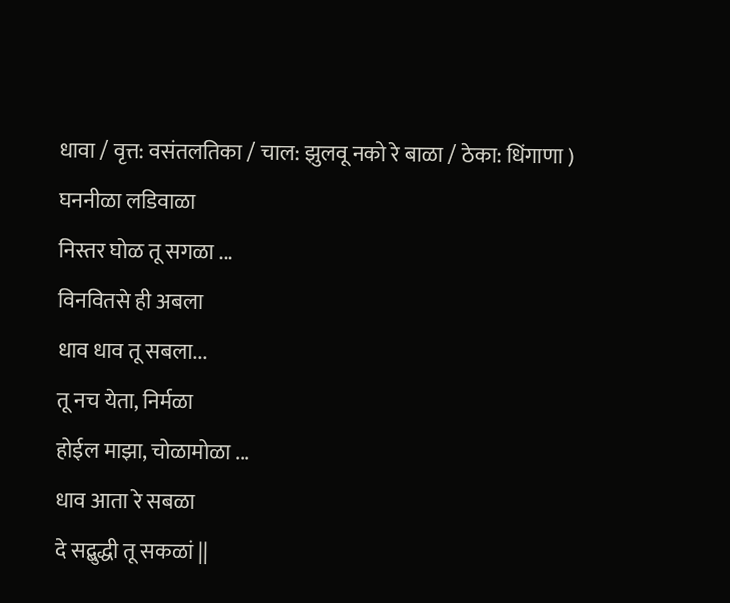धावा / वृत्त: वसंतलतिका / चाल: झुलवू नको रे बाळा / ठेका: धिंगाणा )
घननीळा लडिवाळा
निस्तर घोळ तू सगळा ...
विनवितसे ही अबला
धाव धाव तू सबला...
तू नच येता, निर्मळा
होईल माझा, चोळामोळा ...
धाव आता रे सबळा
दे सद्बुद्धी तू सकळां ||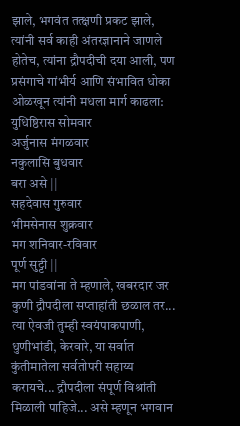झाले, भगवंत तत्क्षणी प्रकट झाले, त्यांनी सर्व काही अंतरज्ञानाने जाणले होतेच, त्यांना द्रौपदीची दया आली, पण प्रसंगाचे गांभीर्य आणि संभावित धोका ओळखून त्यांनी मधला मार्ग काढला:
युधिष्ठिरास सोमवार
अर्जुनास मंगळवार
नकुलासि बुधवार
बरा असे ||
सहदेवास गुरुवार
भीमसेनास शुक्रवार
मग शनिवार-रविवार
पूर्ण सुट्टी ||
मग पांडवांना ते म्हणाले, खबरदार जर कुणी द्रौपदीला सप्ताहांती छळाल तर... त्या ऐवजी तुम्ही स्वयंपाकपाणी, धुणीभांडी, केरवारे, या सर्वात कुंतीमातेला सर्वतोपरी सहाय्य करायचे... द्रौपदीला संपूर्ण विश्रांती मिळाली पाहिजे... असे म्हणून भगवान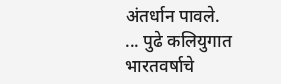अंतर्धान पावले.
... पुढे कलियुगात भारतवर्षाचे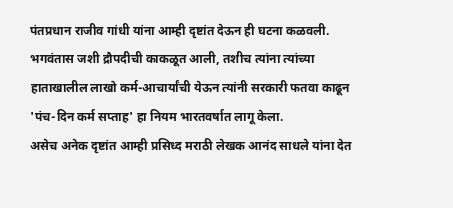पंतप्रधान राजीव गांधी यांना आम्ही दृष्टांत देऊन ही घटना कळवली. भगवंतास जशी द्रौपदीची काकळूत आली, तशीच त्यांना त्यांच्या हाताखालील लाखो कर्म-आचार्यांची येऊन त्यांनी सरकारी फतवा काढून 'पंच-दिन कर्म सप्ताह' हा नियम भारतवर्षात लागू केला.
असेच अनेक दृष्टांत आम्ही प्रसिध्द मराठी लेखक आनंद साधले यांना देत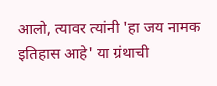आलो, त्यावर त्यांनी 'हा जय नामक इतिहास आहे' या ग्रंथाची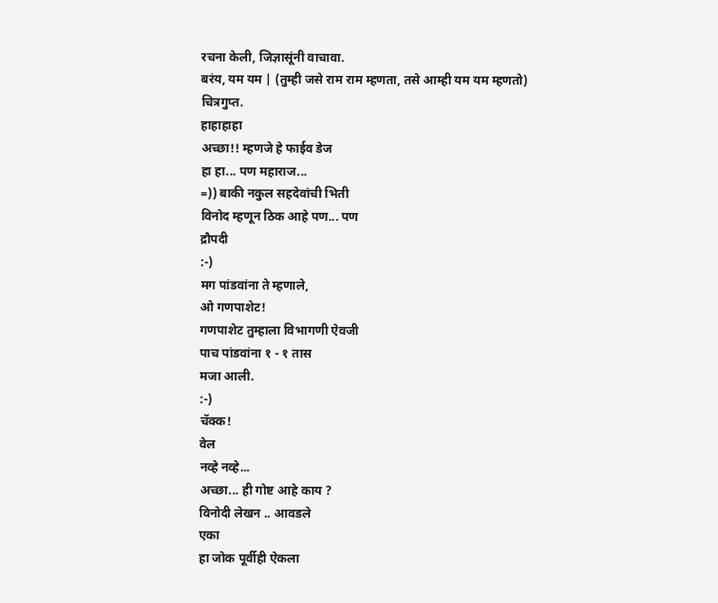रचना केली, जिज्ञासूंनी वाचावा.
बरंय, यम यम | (तुम्ही जसे राम राम म्हणता, तसे आम्ही यम यम म्हणतो)
चित्रगुप्त.
हाहाहाहा
अच्छा!! म्हणजे हे फाईव डेज
हा हा... पण महाराज...
=)) बाकी नकुल सहदेवांची भिती
विनोद म्हणून ठिक आहे पण... पण
द्रौपदी
:-)
मग पांडवांना ते म्हणाले,
ओ गणपाशेट!
गणपाशेट तुम्हाला विभागणी ऐवजी
पाच पांडवांना १ - १ तास
मजा आली.
:-)
चॅक्क!
वेल
नव्हे नव्हे...
अच्छा... ही गोष्ट आहे काय ?
विनोदी लेखन .. आवडले
एका
हा जोक पूर्वीही ऐकला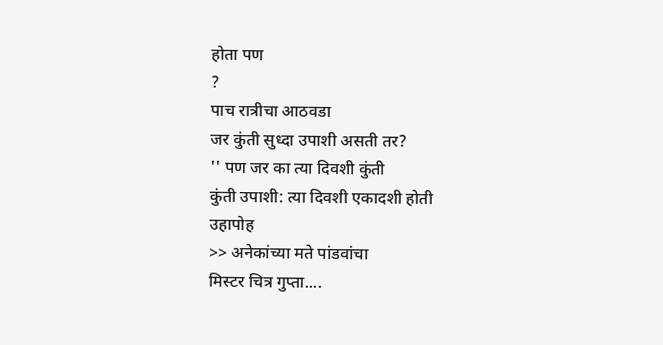होता पण
?
पाच रात्रीचा आठवडा
जर कुंती सुध्दा उपाशी असती तर?
'' पण जर का त्या दिवशी कुंती
कुंती उपाशी: त्या दिवशी एकादशी होती
उहापोह
>> अनेकांच्या मते पांडवांचा
मिस्टर चित्र गुप्ता....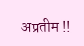अप्रतीम !!